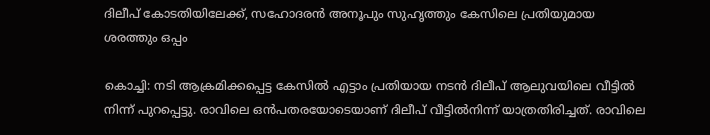ദിലീപ് കോടതിയിലേക്ക്, സഹോദരന്‍ അനൂപും സുഹൃത്തും കേസിലെ പ്രതിയുമായ ശരത്തും ഒപ്പം

കൊച്ചി: നടി ആക്രമിക്കപ്പെട്ട കേസില്‍ എട്ടാം പ്രതിയായ നടന്‍ ദിലീപ് ആലുവയിലെ വീട്ടില്‍ നിന്ന് പുറപ്പെട്ടു. രാവിലെ ഒന്‍പതരയോടെയാണ് ദിലീപ് വീട്ടില്‍നിന്ന് യാത്രതിരിച്ചത്. രാവിലെ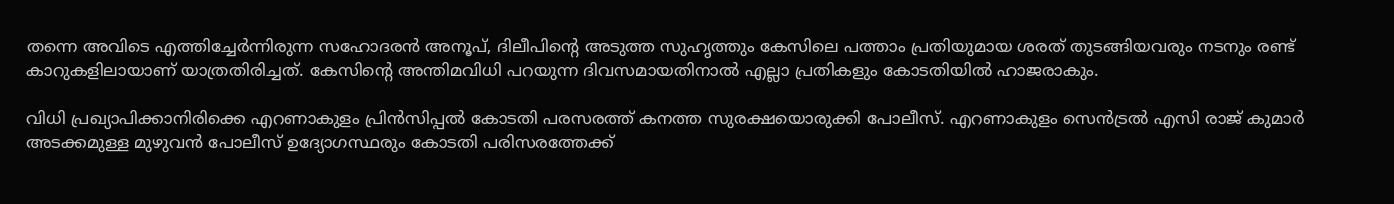തന്നെ അവിടെ എത്തിച്ചേര്‍ന്നിരുന്ന സഹോദരന്‍ അനൂപ്, ദിലീപിന്റെ അടുത്ത സുഹൃത്തും കേസിലെ പത്താം പ്രതിയുമായ ശരത് തുടങ്ങിയവരും നടനും രണ്ട് കാറുകളിലായാണ് യാത്രതിരിച്ചത്. കേസിന്റെ അന്തിമവിധി പറയുന്ന ദിവസമായതിനാല്‍ എല്ലാ പ്രതികളും കോടതിയില്‍ ഹാജരാകും.

വിധി പ്രഖ്യാപിക്കാനിരിക്കെ എറണാകുളം പ്രിന്‍സിപ്പല്‍ കോടതി പരസരത്ത് കനത്ത സുരക്ഷയൊരുക്കി പോലീസ്. എറണാകുളം സെന്‍ട്രല്‍ എസി രാജ് കുമാര്‍ അടക്കമുള്ള മുഴുവന്‍ പോലീസ് ഉദ്യോഗസ്ഥരും കോടതി പരിസരത്തേക്ക്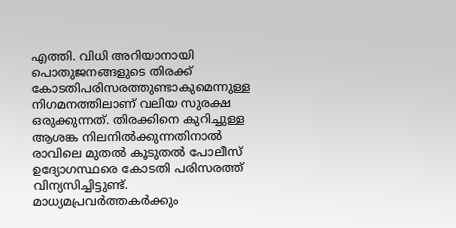എത്തി. വിധി അറിയാനായി പൊതുജനങ്ങളുടെ തിരക്ക് കോടതിപരിസരത്തുണ്ടാകുമെന്നുള്ള നിഗമനത്തിലാണ് വലിയ സുരക്ഷ ഒരുക്കുന്നത്. തിരക്കിനെ കുറിച്ചുള്ള ആശങ്ക നിലനില്‍ക്കുന്നതിനാല്‍ രാവിലെ മുതല്‍ കൂടുതല്‍ പോലീസ് ഉദ്യോഗസ്ഥരെ കോടതി പരിസരത്ത് വിന്യസിച്ചിട്ടുണ്ട്. മാധ്യമപ്രവര്‍ത്തകര്‍ക്കും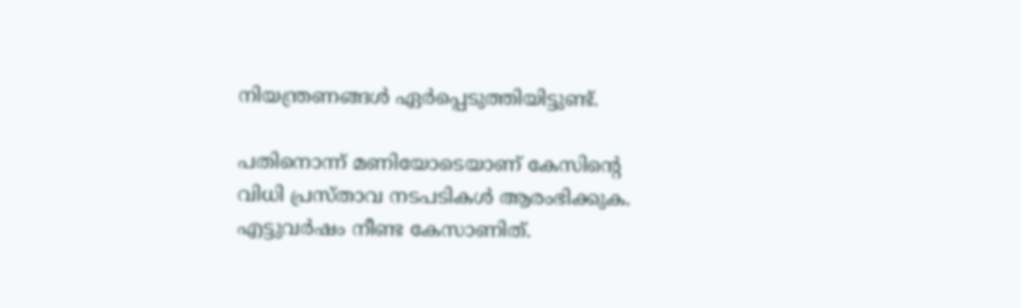നിയന്ത്രണങ്ങള്‍ ഏര്‍പ്പെടുത്തിയിട്ടുണ്ട്.

പതിനൊന്ന് മണിയോടെയാണ് കേസിന്റെ വിധി പ്രസ്താവ നടപടികള്‍ ആരംഭിക്കുക. എട്ടുവര്‍ഷം നീണ്ട കേസാണിത്.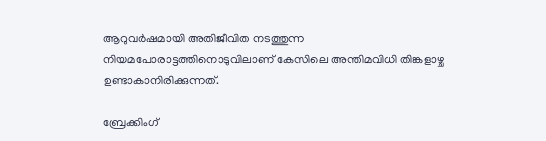ആറുവര്‍ഷമായി അതിജീവിത നടത്തുന്ന നിയമപോരാട്ടത്തിനൊടുവിലാണ് കേസിലെ അന്തിമവിധി തിങ്കളാഴ്ച ഉണ്ടാകാനിരിക്കുന്നത്.

ബ്രേക്കിംഗ്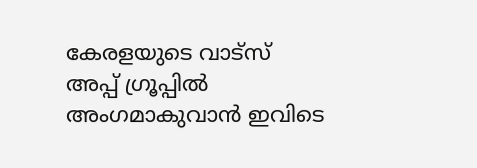കേരളയുടെ വാട്സ് അപ്പ് ഗ്രൂപ്പിൽ അംഗമാകുവാൻ ഇവിടെ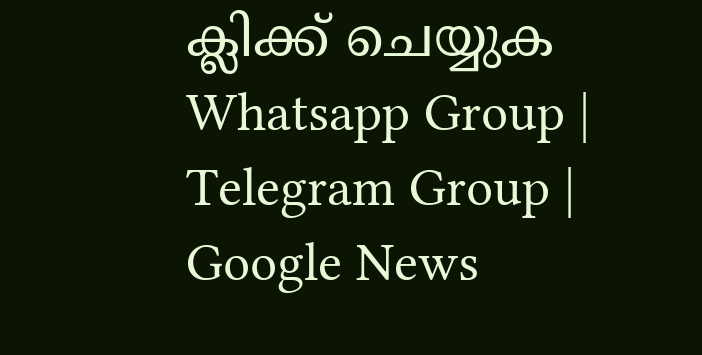ക്ലിക്ക് ചെയ്യുക Whatsapp Group | Telegram Group | Google News